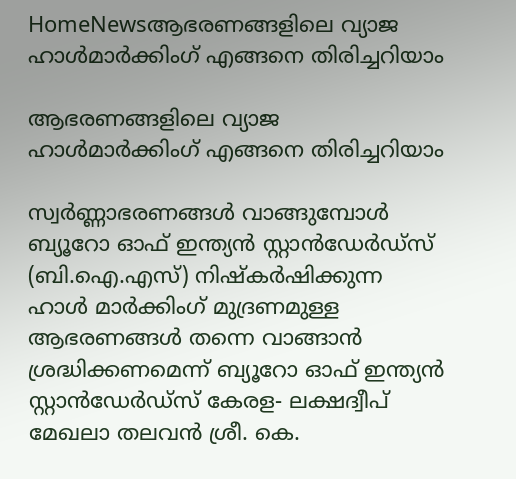HomeNewsആഭരണങ്ങളിലെ വ്യാജ ഹാള്‍മാര്‍ക്കിംഗ് എങ്ങനെ തിരിച്ചറിയാം

ആഭരണങ്ങളിലെ വ്യാജ ഹാള്‍മാര്‍ക്കിംഗ് എങ്ങനെ തിരിച്ചറിയാം

സ്വര്‍ണ്ണാഭരണങ്ങള്‍ വാങ്ങുമ്പോള്‍ ബ്യൂറോ ഓഫ് ഇന്ത്യന്‍ സ്റ്റാന്‍ഡേര്‍ഡ്‌സ് (ബി.ഐ.എസ്) നിഷ്‌കര്‍ഷിക്കുന്ന ഹാള്‍ മാര്‍ക്കിംഗ് മുദ്രണമുള്ള ആഭരണങ്ങള്‍ തന്നെ വാങ്ങാന്‍ ശ്രദ്ധിക്കണമെന്ന് ബ്യൂറോ ഓഫ് ഇന്ത്യന്‍ സ്റ്റാന്‍ഡേര്‍ഡ്‌സ് കേരള- ലക്ഷദ്വീപ് മേഖലാ തലവന്‍ ശ്രീ. കെ.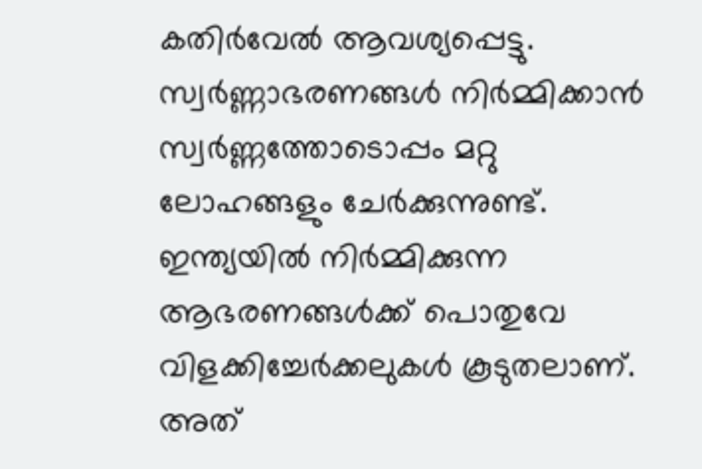കതിര്‍വേല്‍ ആവശ്യപ്പെട്ടു. സ്വര്‍ണ്ണാഭരണങ്ങള്‍ നിര്‍മ്മിക്കാന്‍ സ്വര്‍ണ്ണത്തോടൊപ്പം മറ്റു ലോഹങ്ങളും ചേര്‍ക്കുന്നുണ്ട്. ഇന്ത്യയില്‍ നിര്‍മ്മിക്കുന്ന ആഭരണങ്ങള്‍ക്ക് പൊതുവേ വിളക്കിച്ചേര്‍ക്കലുകള്‍ കൂടുതലാണ്. അത്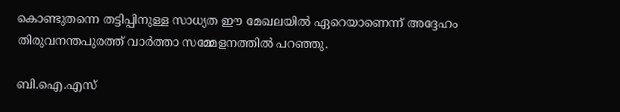കൊണ്ടുതന്നെ തട്ടിപ്പിനുള്ള സാധ്യത ഈ മേഖലയില്‍ ഏറെയാണെന്ന് അദ്ദേഹം തിരുവനന്തപുരത്ത് വാര്‍ത്താ സമ്മേളനത്തില്‍ പറഞ്ഞു.

ബി.ഐ.എസ്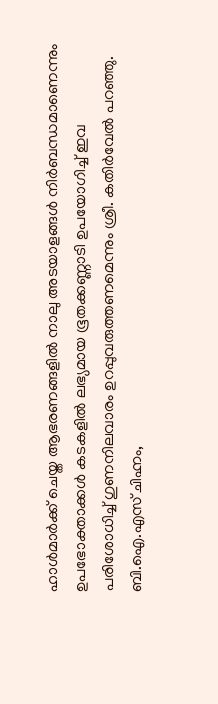ഹാള്‍മാര്‍ക്ക് ചെയ്ത ആഭരണങ്ങളില്‍ നാലു അടയാളങ്ങള്‍ നിര്‍ബന്ധമാണെന്നും ഉപഭോക്താക്കള്‍ കടകളില്‍ ലഭ്യമായ ഭൂതക്കണ്ണാടി ഉപയോഗിച്ച് ഇവ പരിശോധിച്ച് ഗുണനിലവാരം ഉറപ്പുവരുത്തണമെന്നും ശ്രീ. കതിര്‍വേല്‍ പറഞ്ഞു. ബി.ഐ.എസ് ചിഹ്നം,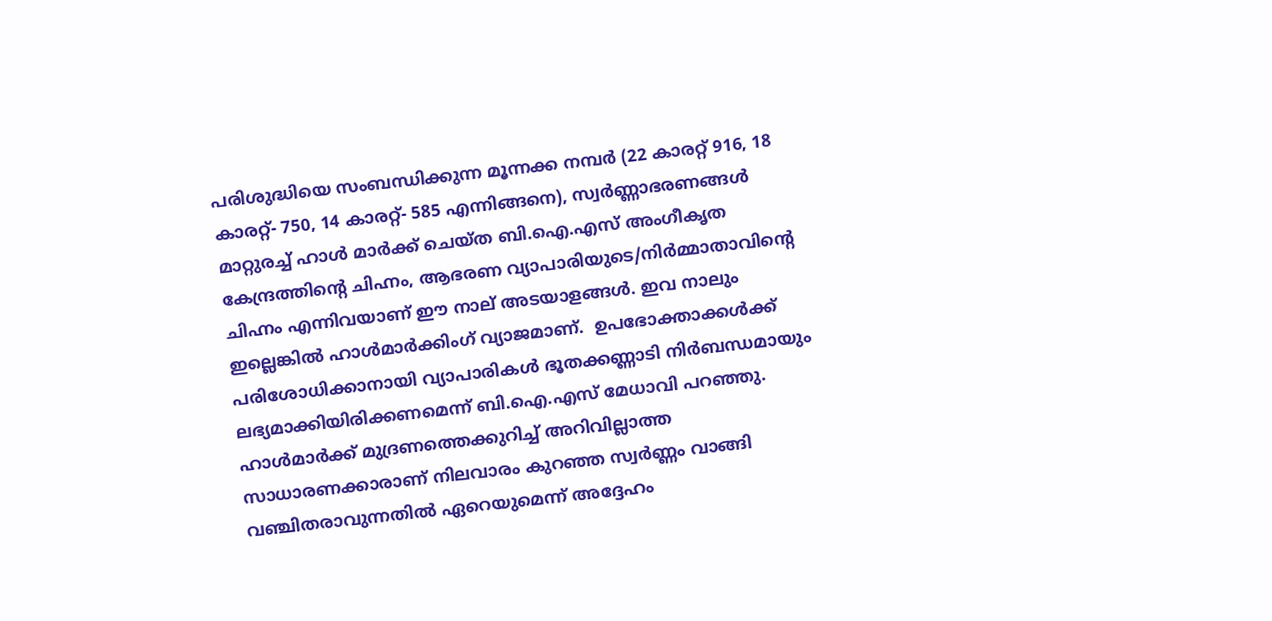പരിശുദ്ധിയെ സംബന്ധിക്കുന്ന മൂന്നക്ക നമ്പര്‍ (22 കാരറ്റ് 916, 18 കാരറ്റ്- 750, 14 കാരറ്റ്- 585 എന്നിങ്ങനെ), സ്വര്‍ണ്ണാഭരണങ്ങള്‍ മാറ്റുരച്ച് ഹാള്‍ മാര്‍ക്ക് ചെയ്ത ബി.ഐ.എസ് അംഗീകൃത കേന്ദ്രത്തിന്റെ ചിഹ്നം, ആഭരണ വ്യാപാരിയുടെ/നിര്‍മ്മാതാവിന്റെ ചിഹ്നം എന്നിവയാണ് ഈ നാല് അടയാളങ്ങള്‍. ഇവ നാലും ഇല്ലെങ്കില്‍ ഹാള്‍മാര്‍ക്കിംഗ് വ്യാജമാണ്.  ഉപഭോക്താക്കള്‍ക്ക് പരിശോധിക്കാനായി വ്യാപാരികള്‍ ഭൂതക്കണ്ണാടി നിര്‍ബന്ധമായും ലഭ്യമാക്കിയിരിക്കണമെന്ന് ബി.ഐ.എസ് മേധാവി പറഞ്ഞു. ഹാള്‍മാര്‍ക്ക് മുദ്രണത്തെക്കുറിച്ച് അറിവില്ലാത്ത സാധാരണക്കാരാണ് നിലവാരം കുറഞ്ഞ സ്വര്‍ണ്ണം വാങ്ങി വഞ്ചിതരാവുന്നതില്‍ ഏറെയുമെന്ന് അദ്ദേഹം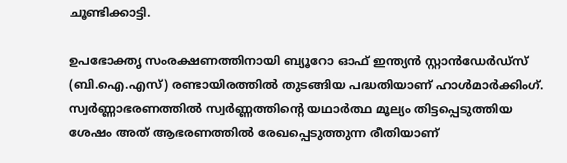ചൂണ്ടിക്കാട്ടി.

ഉപഭോക്തൃ സംരക്ഷണത്തിനായി ബ്യൂറോ ഓഫ് ഇന്ത്യന്‍ സ്റ്റാന്‍ഡേര്‍ഡ്‌സ് (ബി.ഐ.എസ്) രണ്ടായിരത്തില്‍ തുടങ്ങിയ പദ്ധതിയാണ് ഹാള്‍മാര്‍ക്കിംഗ്. സ്വര്‍ണ്ണാഭരണത്തില്‍ സ്വര്‍ണ്ണത്തിന്റെ യഥാര്‍ത്ഥ മൂല്യം തിട്ടപ്പെടുത്തിയ ശേഷം അത് ആഭരണത്തില്‍ രേഖപ്പെടുത്തുന്ന രീതിയാണ്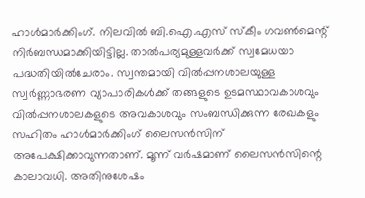ഹാള്‍മാര്‍ക്കിംഗ്. നിലവില്‍ ബി.ഐ.എസ് സ്‌കീം ഗവണ്‍മെന്റ് നിര്‍ബന്ധമാക്കിയിട്ടില്ല. താല്‍പര്യമുള്ളവര്‍ക്ക് സ്വമേധയാ പദ്ധതിയില്‍ചേരാം. സ്വന്തമായി വില്‍പ്പനശാലയുള്ള സ്വര്‍ണ്ണാഭരണ വ്യാപാരികള്‍ക്ക് തങ്ങളുടെ ഉടമസ്ഥാവകാശവും വില്‍പ്പനശാലകളുടെ അവകാശവും സംബന്ധിക്കുന്ന രേഖകളും സഹിതം ഹാള്‍മാര്‍ക്കിംഗ് ലൈസന്‍സിന് അപേക്ഷിക്കാവുന്നതാണ്. മൂന്ന് വര്‍ഷമാണ് ലൈസന്‍സിന്റെ കാലാവധി. അതിനുശേഷം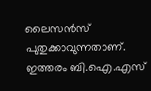ലൈസന്‍സ് പുതുക്കാവുന്നതാണ്. ഇത്തരം ബി.ഐ.എസ്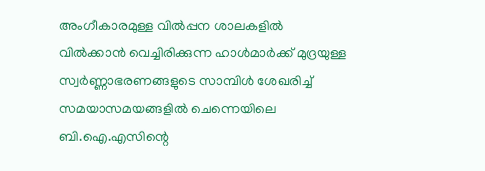അംഗീകാരമുള്ള വില്‍പ്പന ശാലകളില്‍ വില്‍ക്കാന്‍ വെച്ചിരിക്കുന്ന ഹാള്‍മാര്‍ക്ക് മുദ്രയുള്ള സ്വര്‍ണ്ണാഭരണങ്ങളുടെ സാമ്പിള്‍ ശേഖരിച്ച് സമയാസമയങ്ങളില്‍ ചെന്നെയിലെ  ബി.ഐ.എസിന്റെ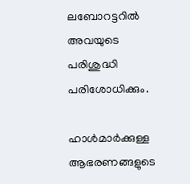ലബോറട്ടറില്‍ അവയുടെ പരിശുദ്ധി പരിശോധിക്കും.

ഹാള്‍മാര്‍ക്കുള്ള ആഭരണങ്ങളുടെ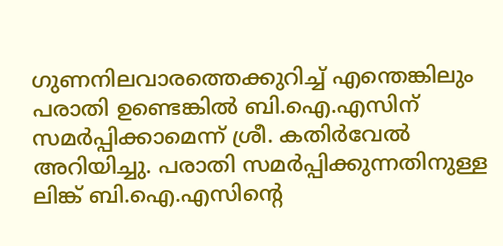ഗുണനിലവാരത്തെക്കുറിച്ച് എന്തെങ്കിലും പരാതി ഉണ്ടെങ്കില്‍ ബി.ഐ.എസിന് സമര്‍പ്പിക്കാമെന്ന് ശ്രീ. കതിര്‍വേല്‍ അറിയിച്ചു. പരാതി സമര്‍പ്പിക്കുന്നതിനുള്ള ലിങ്ക് ബി.ഐ.എസിന്റെ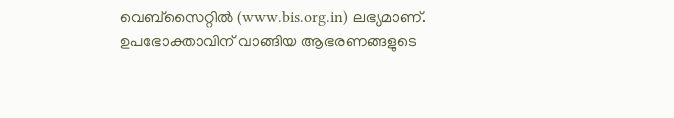വെബ്‌സൈറ്റില്‍ (www.bis.org.in) ലഭ്യമാണ്. ഉപഭോക്താവിന് വാങ്ങിയ ആഭരണങ്ങളുടെ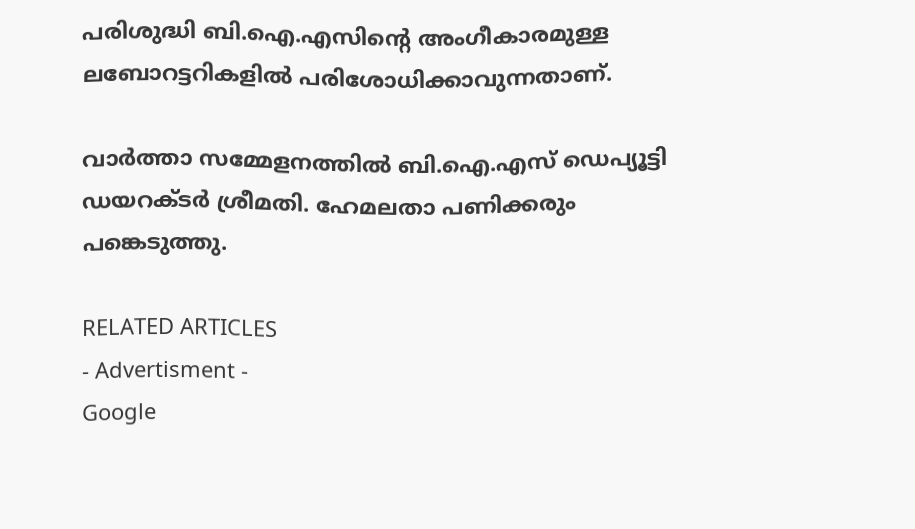പരിശുദ്ധി ബി.ഐ.എസിന്റെ അംഗീകാരമുള്ള ലബോറട്ടറികളില്‍ പരിശോധിക്കാവുന്നതാണ്.

വാര്‍ത്താ സമ്മേളനത്തില്‍ ബി.ഐ.എസ് ഡെപ്യൂട്ടി ഡയറക്ടര്‍ ശ്രീമതി. ഹേമലതാ പണിക്കരും പങ്കെടുത്തു.

RELATED ARTICLES
- Advertisment -
Google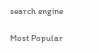search engine

Most Popular